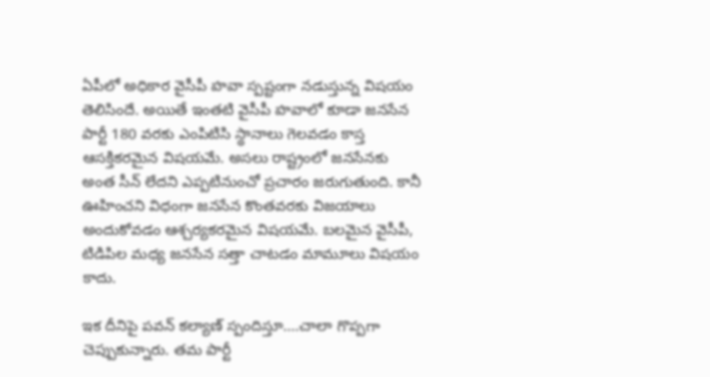ఏపీలో అధికార వైసీపీ హవా స్పష్టంగా నడుస్తున్న విషయం తెలిసిందే. అయితే ఇంతటి వైసీపీ హవాలో కూడా జనసేన పార్టీ 180 వరకు ఎం‌పి‌టి‌సి స్థానాలు గెలవడం కాస్త ఆసక్తికరమైన విషయమే. అసలు రాష్ట్రంలో జనసేనకు అంత సీన్ లేదని ఎప్పటినుంచో ప్రచారం జరుగుతుంది. కానీ ఊహించని విధంగా జనసేన కొంతవరకు విజయాలు అందుకోవడం ఆశ్చర్యకరమైన విషయమే. బలమైన వైసీపీ, టి‌డి‌పిల మధ్య జనసేన సత్తా చాటడం మామూలు విషయం కాదు.

ఇక దీనిపై పవన్ కల్యాణ్ స్పందిస్తూ....చాలా గొప్పగా చెప్పుకున్నారు. తమ పార్టీ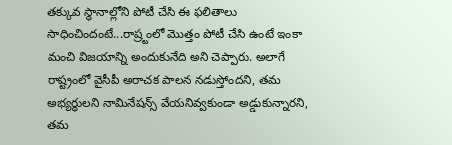తక్కువ స్థానాల్లోని పోటీ చేసి ఈ ఫలితాలు సాధించిందంటే...రాష్ర్టంలో మొత్తం పోటీ చేసి ఉంటే ఇంకా మంచి విజయాన్ని అందుకునేది అని చెప్పారు. అలాగే రాష్ట్రంలో వైసీపీ అరాచక పాలన నడుస్తోందని, తమ అభ్యర్ధులని నామినేషన్స్ వేయనివ్వకుండా అడ్డుకున్నారని, తమ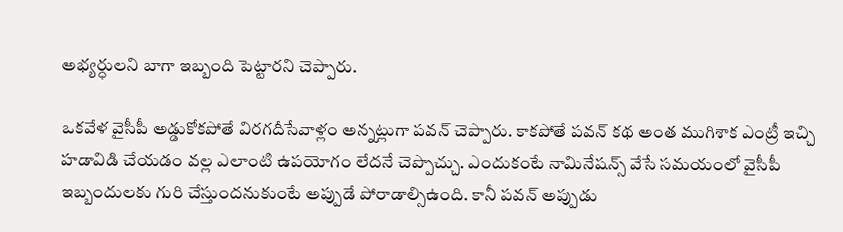అభ్యర్ధులని బాగా ఇబ్బంది పెట్టారని చెప్పారు.

ఒకవేళ వైసీపీ అడ్డుకోకపోతే విరగదీసేవాళ్లం అన్నట్లుగా పవన్ చెప్పారు. కాకపోతే పవన్ కథ అంత ముగిశాక ఎంట్రీ ఇచ్చి హడావిడి చేయడం వల్ల ఎలాంటి ఉపయోగం లేదనే చెప్పొచ్చు. ఎందుకంటే నామినేషన్స్ వేసే సమయంలో వైసీపీ ఇబ్బందులకు గురి చేస్తుందనుకుంటే అప్పుడే పోరాడాల్సిఉంది. కానీ పవన్ అప్పుడు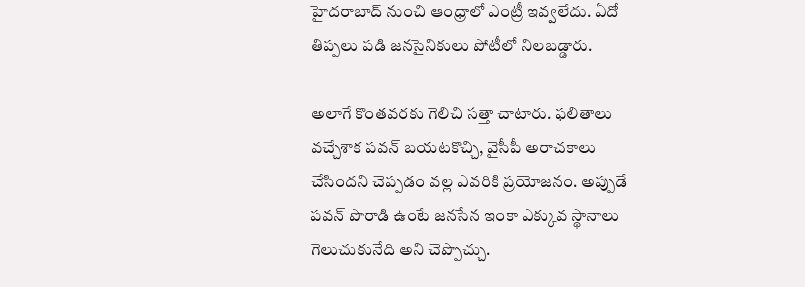హైదరాబాద్ నుంచి ఆంధ్రాలో ఎంట్రీ ఇవ్వలేదు. ఏదో తిప్పలు పడి జనసైనికులు పోటీలో నిలబడ్డారు.

అలాగే కొంతవరకు గెలిచి సత్తా చాటారు. ఫలితాలు వచ్చేశాక పవన్ బయటకొచ్చి, వైసీపీ అరాచకాలు చేసిందని చెప్పడం వల్ల ఎవరికి ప్రయోజనం. అప్పుడే పవన్ పొరాడి ఉంటే జనసేన ఇంకా ఎక్కువ స్థానాలు గెలుచుకునేది అని చెప్పొచ్చు.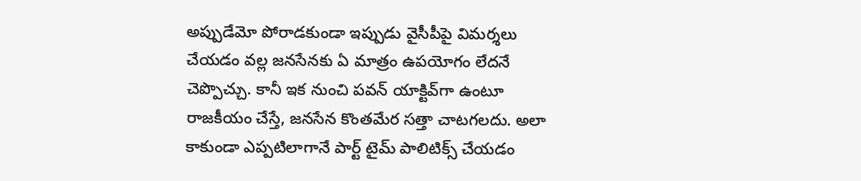అప్పుడేమో పోరాడకుండా ఇప్పుడు వైసీపీపై విమర్శలు చేయడం వల్ల జనసేనకు ఏ మాత్రం ఉపయోగం లేదనే చెప్పొచ్చు. కానీ ఇక నుంచి పవన్ యాక్టివ్‌గా ఉంటూ రాజకీయం చేస్తే, జనసేన కొంతమేర సత్తా చాటగలదు. అలా కాకుండా ఎప్పటిలాగానే పార్ట్ టైమ్ పాలిటిక్స్ చేయడం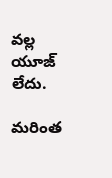వల్ల యూజ్ లేదు.

మరింత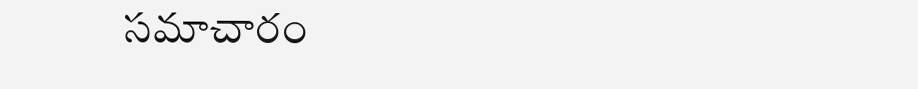సమాచారం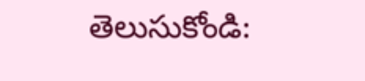తెలుసుకోండి: